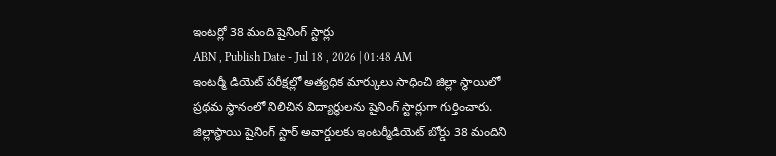ఇంటర్లో 38 మంది షైనింగ్ స్టార్లు
ABN , Publish Date - Jul 18 , 2026 | 01:48 AM
ఇంటర్మీ డియెట్ పరీక్షల్లో అత్యధిక మార్కులు సాధించి జిల్లా స్థాయిలో ప్రథమ స్థానంలో నిలిచిన విద్యార్థులను షైనింగ్ స్టార్లుగా గుర్తించారు. జిల్లాస్థాయి షైనింగ్ స్టార్ అవార్డులకు ఇంటర్మీడియెట్ బోర్డు 38 మందిని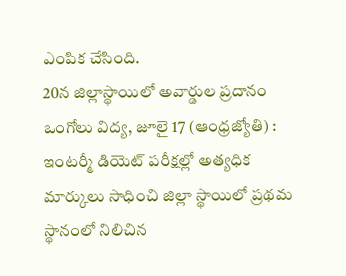ఎంపిక చేసింది.
20న జిల్లాస్థాయిలో అవార్డుల ప్రదానం
ఒంగోలు విద్య, జూలై 17 (ఆంధ్రజ్యోతి) : ఇంటర్మీ డియెట్ పరీక్షల్లో అత్యధిక మార్కులు సాధించి జిల్లా స్థాయిలో ప్రథమ స్థానంలో నిలిచిన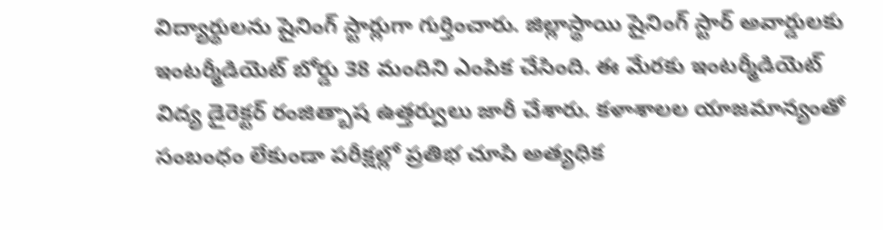విద్యార్థులను షైనింగ్ స్టార్లుగా గుర్తించారు. జిల్లాస్థాయి షైనింగ్ స్టార్ అవార్డులకు ఇంటర్మీడియెట్ బోర్డు 38 మందిని ఎంపిక చేసింది. ఈ మేరకు ఇంటర్మీడియెట్ విద్య డైరెక్టర్ రంజిత్బాష ఉత్తర్వులు జారీ చేశారు. కళాశాలల యాజమాన్యంతో సంబంధం లేకుండా పరీక్షల్లో ప్రతిభ చూపి అత్యధిక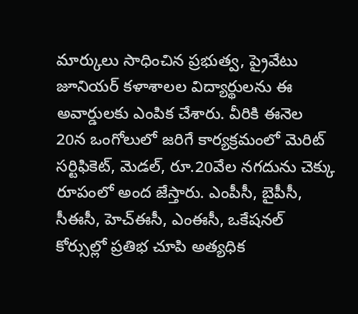మార్కులు సాధించిన ప్రభుత్వ, ప్రైవేటు జూనియర్ కళాశాలల విద్యార్థులను ఈ అవార్డులకు ఎంపిక చేశారు. వీరికి ఈనెల 20న ఒంగోలులో జరిగే కార్యక్రమంలో మెరిట్ సర్టిఫికెట్, మెడల్, రూ.20వేల నగదును చెక్కు రూపంలో అంద జేస్తారు. ఎంపీసీ, బైపీసీ, సీఈసీ, హెచ్ఈసీ, ఎంఈసీ, ఒకేషనల్ కోర్సుల్లో ప్రతిభ చూపి అత్యధిక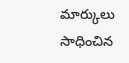మార్కులు సాధించిన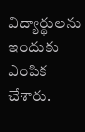విద్యార్థులను ఇందుకు ఎంపిక చేశారు.